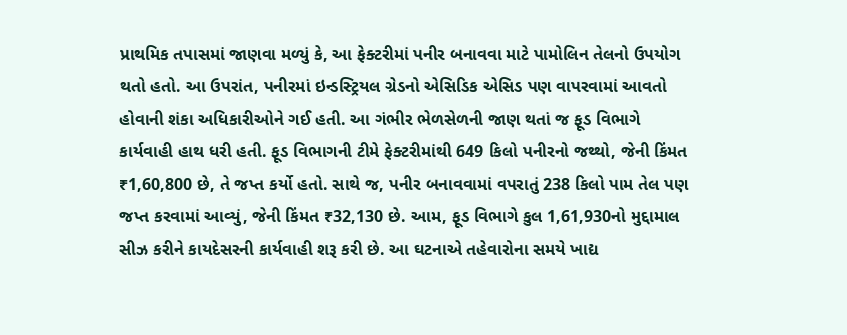પ્રાથમિક તપાસમાં જાણવા મળ્યું કે, આ ફેક્ટરીમાં પનીર બનાવવા માટે પામોલિન તેલનો ઉપયોગ થતો હતો. આ ઉપરાંત, પનીરમાં ઇન્ડસ્ટ્રિયલ ગ્રેડનો એસિડિક એસિડ પણ વાપરવામાં આવતો હોવાની શંકા અધિકારીઓને ગઈ હતી. આ ગંભીર ભેળસેળની જાણ થતાં જ ફૂડ વિભાગે કાર્યવાહી હાથ ધરી હતી. ફૂડ વિભાગની ટીમે ફેક્ટરીમાંથી 649 કિલો પનીરનો જથ્થો, જેની કિંમત ₹1,60,800 છે, તે જપ્ત કર્યો હતો. સાથે જ, પનીર બનાવવામાં વપરાતું 238 કિલો પામ તેલ પણ જપ્ત કરવામાં આવ્યું, જેની કિંમત ₹32,130 છે. આમ, ફૂડ વિભાગે કુલ 1,61,930નો મુદ્દામાલ સીઝ કરીને કાયદેસરની કાર્યવાહી શરૂ કરી છે. આ ઘટનાએ તહેવારોના સમયે ખાદ્ય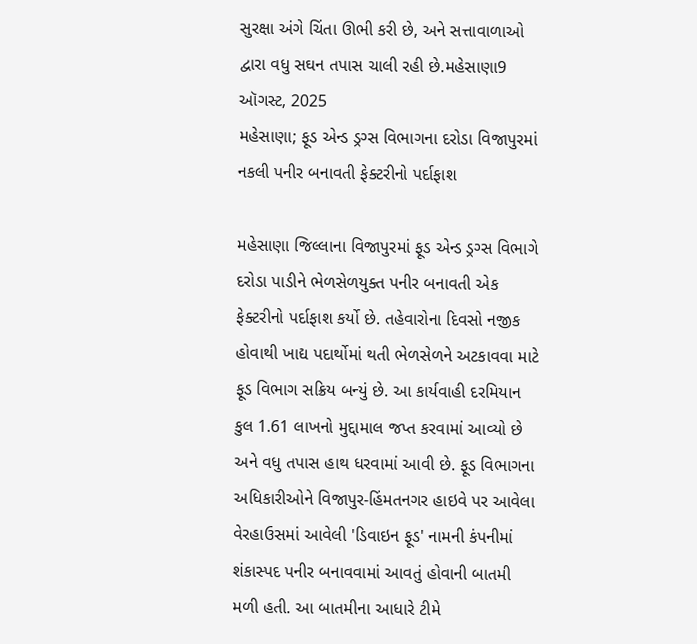સુરક્ષા અંગે ચિંતા ઊભી કરી છે, અને સત્તાવાળાઓ દ્વારા વધુ સઘન તપાસ ચાલી રહી છે.મહેસાણા9 ઑગસ્ટ, 2025
મહેસાણા; ફૂડ એન્ડ ડ્રગ્સ વિભાગના દરોડા વિજાપુરમાં નકલી પનીર બનાવતી ફેક્ટરીનો પર્દાફાશ

મહેસાણા જિલ્લાના વિજાપુરમાં ફૂડ એન્ડ ડ્રગ્સ વિભાગે દરોડા પાડીને ભેળસેળયુક્ત પનીર બનાવતી એક ફેક્ટરીનો પર્દાફાશ કર્યો છે. તહેવારોના દિવસો નજીક હોવાથી ખાદ્ય પદાર્થોમાં થતી ભેળસેળને અટકાવવા માટે ફૂડ વિભાગ સક્રિય બન્યું છે. આ કાર્યવાહી દરમિયાન કુલ 1.61 લાખનો મુદ્દામાલ જપ્ત કરવામાં આવ્યો છે અને વધુ તપાસ હાથ ધરવામાં આવી છે. ફૂડ વિભાગના અધિકારીઓને વિજાપુર-હિંમતનગર હાઇવે પર આવેલા વેરહાઉસમાં આવેલી 'ડિવાઇન ફૂડ' નામની કંપનીમાં શંકાસ્પદ પનીર બનાવવામાં આવતું હોવાની બાતમી મળી હતી. આ બાતમીના આધારે ટીમે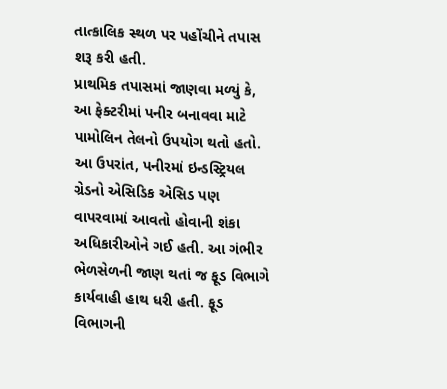તાત્કાલિક સ્થળ પર પહોંચીને તપાસ શરૂ કરી હતી.
પ્રાથમિક તપાસમાં જાણવા મળ્યું કે, આ ફેક્ટરીમાં પનીર બનાવવા માટે પામોલિન તેલનો ઉપયોગ થતો હતો. આ ઉપરાંત, પનીરમાં ઇન્ડસ્ટ્રિયલ ગ્રેડનો એસિડિક એસિડ પણ વાપરવામાં આવતો હોવાની શંકા અધિકારીઓને ગઈ હતી. આ ગંભીર ભેળસેળની જાણ થતાં જ ફૂડ વિભાગે કાર્યવાહી હાથ ધરી હતી. ફૂડ વિભાગની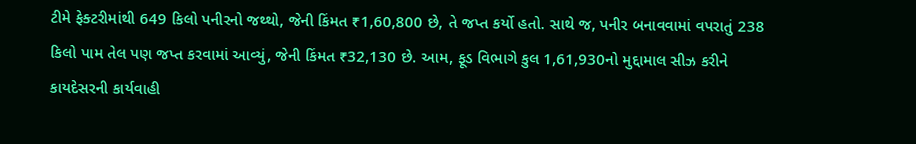ટીમે ફેક્ટરીમાંથી 649 કિલો પનીરનો જથ્થો, જેની કિંમત ₹1,60,800 છે, તે જપ્ત કર્યો હતો. સાથે જ, પનીર બનાવવામાં વપરાતું 238 કિલો પામ તેલ પણ જપ્ત કરવામાં આવ્યું, જેની કિંમત ₹32,130 છે. આમ, ફૂડ વિભાગે કુલ 1,61,930નો મુદ્દામાલ સીઝ કરીને કાયદેસરની કાર્યવાહી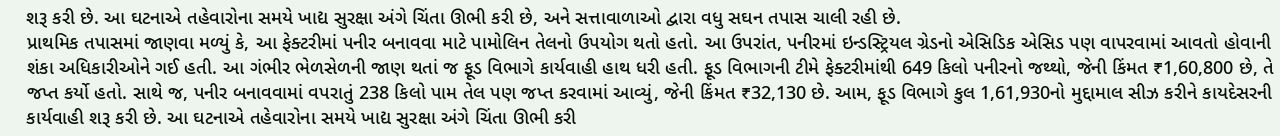શરૂ કરી છે. આ ઘટનાએ તહેવારોના સમયે ખાદ્ય સુરક્ષા અંગે ચિંતા ઊભી કરી છે, અને સત્તાવાળાઓ દ્વારા વધુ સઘન તપાસ ચાલી રહી છે.
પ્રાથમિક તપાસમાં જાણવા મળ્યું કે, આ ફેક્ટરીમાં પનીર બનાવવા માટે પામોલિન તેલનો ઉપયોગ થતો હતો. આ ઉપરાંત, પનીરમાં ઇન્ડસ્ટ્રિયલ ગ્રેડનો એસિડિક એસિડ પણ વાપરવામાં આવતો હોવાની શંકા અધિકારીઓને ગઈ હતી. આ ગંભીર ભેળસેળની જાણ થતાં જ ફૂડ વિભાગે કાર્યવાહી હાથ ધરી હતી. ફૂડ વિભાગની ટીમે ફેક્ટરીમાંથી 649 કિલો પનીરનો જથ્થો, જેની કિંમત ₹1,60,800 છે, તે જપ્ત કર્યો હતો. સાથે જ, પનીર બનાવવામાં વપરાતું 238 કિલો પામ તેલ પણ જપ્ત કરવામાં આવ્યું, જેની કિંમત ₹32,130 છે. આમ, ફૂડ વિભાગે કુલ 1,61,930નો મુદ્દામાલ સીઝ કરીને કાયદેસરની કાર્યવાહી શરૂ કરી છે. આ ઘટનાએ તહેવારોના સમયે ખાદ્ય સુરક્ષા અંગે ચિંતા ઊભી કરી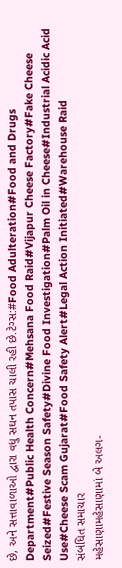છે, અને સત્તાવાળાઓ દ્વારા વધુ સઘન તપાસ ચાલી રહી છે.ટેગ્સ:#Food Adulteration#Food and Drugs Department#Public Health Concern#Mehsana Food Raid#Vijapur Cheese Factory#Fake Cheese Seized#Festive Season Safety#Divine Food Investigation#Palm Oil in Cheese#Industrial Acidic Acid Use#Cheese Scam Gujarat#Food Safety Alert#Legal Action Initiated#Warehouse Raid
સંબંધિત સમાચાર
મહેસાણામહેસાણામાં બે અલગ-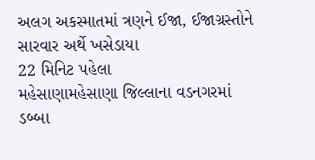અલગ અકસ્માતમાં ત્રણને ઈજા, ઈજાગ્રસ્તોને સારવાર અર્થે ખસેડાયા
22 મિનિટ પહેલા
મહેસાણામહેસાણા જિલ્લાના વડનગરમાં ડબ્બા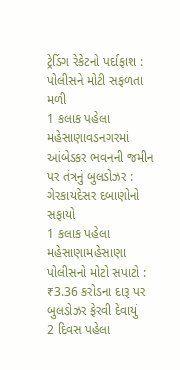ટ્રેડિંગ રેકેટનો પર્દાફાશ : પોલીસને મોટી સફળતા મળી
1 કલાક પહેલા
મહેસાણાવડનગરમાં આંબેડકર ભવનની જમીન પર તંત્રનું બુલડોઝર : ગેરકાયદેસર દબાણોનો સફાયો
1 કલાક પહેલા
મહેસાણામહેસાણા પોલીસનો મોટો સપાટો : ₹3.36 કરોડના દારૂ પર બુલડોઝર ફેરવી દેવાયું
2 દિવસ પહેલા